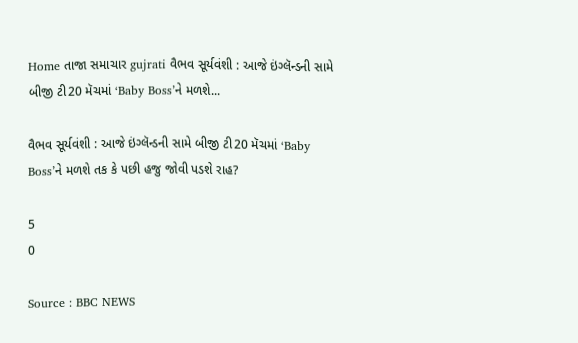Home તાજા સમાચાર gujrati વૈભવ સૂર્યવંશી : આજે ઇંગ્લૅન્ડની સામે બીજી ટી20 મૅચમાં ‘Baby Boss’ને મળશે...

વૈભવ સૂર્યવંશી : આજે ઇંગ્લૅન્ડની સામે બીજી ટી20 મૅચમાં ‘Baby Boss’ને મળશે તક કે પછી હજુ જોવી પડશે રાહ?

5
0

Source : BBC NEWS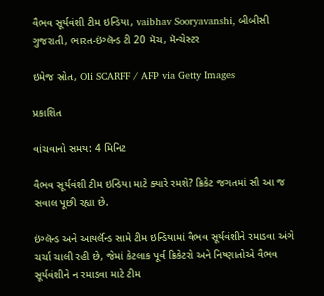વૈભવ સૂર્યવંશી ટીમ ઇન્ડિયા, vaibhav Sooryavanshi, બીબીસી ગુજરાતી, ભારત-ઇંગ્લૅન્ડ ટી 20 મૅચ, મૅન્ચેસ્ટર

ઇમેજ સ્રોત, Oli SCARFF / AFP via Getty Images

પ્રકાશિત

વાંચવાનો સમય: 4 મિનિટ

વૈભવ સૂર્યવંશી ટીમ ઇન્ડિયા માટે ક્યારે રમશે? ક્રિકેટ જગતમાં સૌ આ જ સવાલ પૂછી રહ્યા છે.

ઇંગ્લૅન્ડ અને આયર્લૅન્ડ સામે ટીમ ઇન્ડિયામાં વૈભવ સૂર્યવંશીને રમાડવા અંગે ચર્ચા ચાલી રહી છે, જેમાં કેટલાક પૂર્વ ક્રિકેટરો અને નિષ્ણાતોએ વૈભવ સૂર્યવંશીને ન રમાડવા માટે ટીમ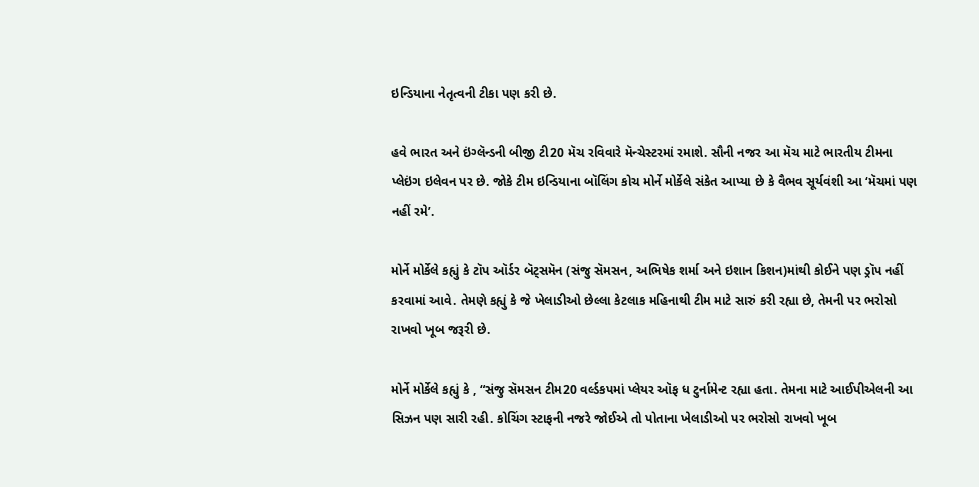ઇન્ડિયાના નેતૃત્વની ટીકા પણ કરી છે.

હવે ભારત અને ઇંગ્લૅન્ડની બીજી ટી20 મૅચ રવિવારે મૅન્ચેસ્ટરમાં રમાશે. સૌની નજર આ મૅચ માટે ભારતીય ટીમના પ્લેઇંગ ઇલેવન પર છે. જોકે ટીમ ઇન્ડિયાના બૉલિંગ કોચ મોર્ને મોર્કેલે સંકેત આપ્યા છે કે વૈભવ સૂર્યવંશી આ ‘મૅચમાં પણ નહીં રમે’.

મોર્ને મોર્કેલે કહ્યું કે ટૉપ ઑર્ડર બૅટ્સમૅન (સંજુ સૅમસન, અભિષેક શર્મા અને ઇશાન કિશન)માંથી કોઈને પણ ડ્રૉપ નહીં કરવામાં આવે. તેમણે કહ્યું કે જે ખેલાડીઓ છેલ્લા કેટલાક મહિનાથી ટીમ માટે સારું કરી રહ્યા છે, તેમની પર ભરોસો રાખવો ખૂબ જરૂરી છે.

મોર્ને મોર્કેલે કહ્યું કે , “સંજુ સૅમસન ટીમ20 વર્લ્ડકપમાં પ્લેયર ઑફ ધ ટુર્નામેન્ટ રહ્યા હતા. તેમના માટે આઈપીએલની આ સિઝન પણ સારી રહી. કોચિંગ સ્ટાફની નજરે જોઈએ તો પોતાના ખેલાડીઓ પર ભરોસો રાખવો ખૂબ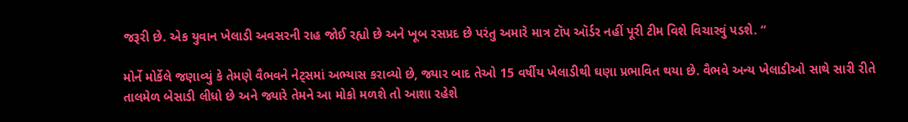જરૂરી છે. એક યુવાન ખેલાડી અવસરની રાહ જોઈ રહ્યો છે અને ખૂબ રસપ્રદ છે પરંતુ અમારે માત્ર ટૉપ ઑર્ડર નહીં પૂરી ટીમ વિશે વિચારવું પડશે. “

મોર્ને મોર્કેલે જણાવ્યું કે તેમણે વૈભવને નેટ્સમાં અભ્યાસ કરાવ્યો છે, જ્યાર બાદ તેઓ 15 વર્ષીય ખેલાડીથી ઘણા પ્રભાવિત થયા છે. વૈભવે અન્ય ખેલાડીઓ સાથે સારી રીતે તાલમેળ બેસાડી લીધો છે અને જ્યારે તેમને આ મોકો મળશે તો આશા રહેશે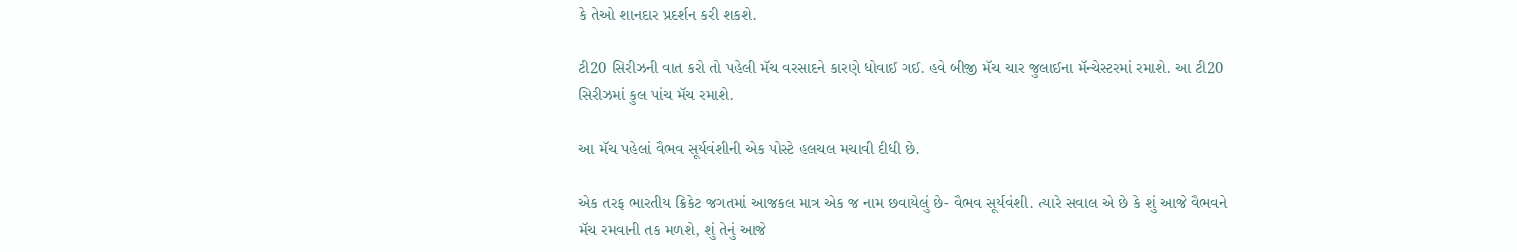કે તેઓ શાનદાર પ્રદર્શન કરી શકશે.

ટી20 સિરીઝની વાત કરો તો પહેલી મૅચ વરસાદને કારણે ધોવાઈ ગઈ. હવે બીજી મૅચ ચાર જુલાઈના મૅન્ચેસ્ટરમાં રમાશે. આ ટી20 સિરીઝમાં કુલ પાંચ મૅચ રમાશે.

આ મૅચ પહેલાં વૈભવ સૂર્યવંશીની એક પોસ્ટે હલચલ મચાવી દીધી છે.

એક તરફ ભારતીય ક્રિકેટ જગતમાં આજકલ માત્ર એક જ નામ છવાયેલું છે- વૈભવ સૂર્યવંશી. ત્યારે સવાલ એ છે કે શું આજે વૈભવને મૅચ રમવાની તક મળશે, શું તેનું આજે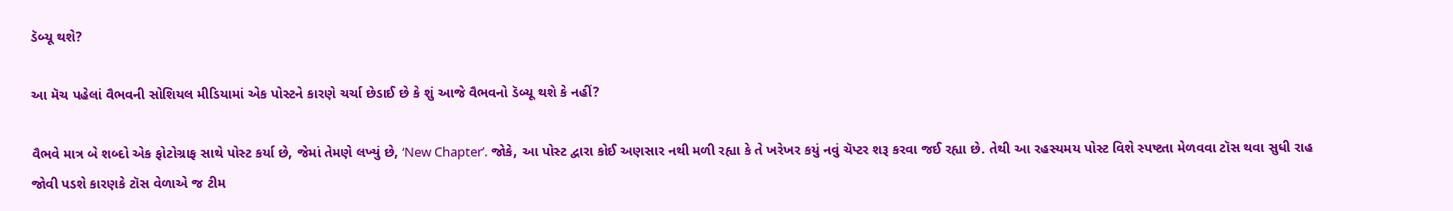ડૅબ્યૂ થશે?

આ મૅચ પહેલાં વૈભવની સોશિયલ મીડિયામાં એક પોસ્ટને કારણે ચર્ચા છેડાઈ છે કે શું આજે વૈભવનો ડૅબ્યૂ થશે કે નહીં?

વૈભવે માત્ર બે શબ્દો એક ફોટોગ્રાફ સાથે પોસ્ટ કર્યા છે, જેમાં તેમણે લખ્યું છે, ‘New Chapter’. જોકે, આ પોસ્ટ દ્વારા કોઈ અણસાર નથી મળી રહ્યા કે તે ખરેખર કયું નવું ચૅપ્ટર શરૂ કરવા જઈ રહ્યા છે. તેથી આ રહસ્યમય પોસ્ટ વિશે સ્પષ્ટતા મેળવવા ટૉસ થવા સુધી રાહ જોવી પડશે કારણકે ટૉસ વેળાએ જ ટીમ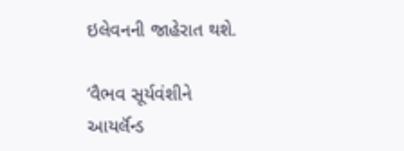ઇલેવનની જાહેરાત થશે.

‘વૈભવ સૂર્યવંશીને આયર્લૅન્ડ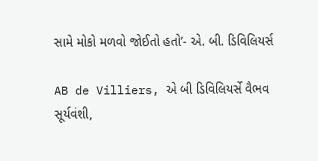સામે મોકો મળવો જોઈતો હતો’- એ. બી. ડિવિલિયર્સ

AB de Villiers, એ બી ડિવિલિયર્સે વૈભવ સૂર્યવંશી,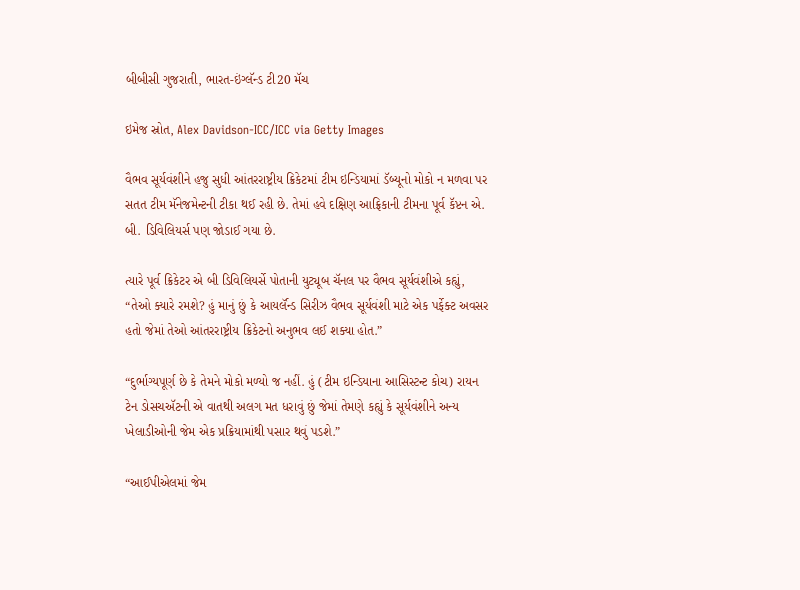બીબીસી ગુજરાતી, ભારત-ઇંગ્લૅન્ડ ટી20 મૅચ

ઇમેજ સ્રોત, Alex Davidson-ICC/ICC via Getty Images

વૈભવ સૂર્યવંશીને હજુ સુધી આંતરરાષ્ટ્રીય ક્રિકેટમાં ટીમ ઇન્ડિયામાં ડૅબ્યૂનો મોકો ન મળવા પર સતત ટીમ મૅનેજમેન્ટની ટીકા થઈ રહી છે. તેમાં હવે દક્ષિણ આફ્રિકાની ટીમના પૂર્વ કૅપ્ટન એ. બી. ડિવિલિયર્સ પણ જોડાઈ ગયા છે.

ત્યારે પૂર્વ ક્રિકેટર એ બી ડિવિલિયર્સે પોતાની યુટ્યૂબ ચૅનલ પર વૈભવ સૂર્યવંશીએ કહ્યું, “તેઓ ક્યારે રમશે? હું માનું છું કે આયર્લૅન્ડ સિરીઝ વૈભવ સૂર્યવંશી માટે એક પર્ફેક્ટ અવસર હતો જેમાં તેઓ આંતરરાષ્ટ્રીય ક્રિકેટનો અનુભવ લઈ શક્યા હોત.”

“દુર્ભાગ્યપૂર્ણ છે કે તેમને મોકો મળ્યો જ નહીં. હું (ટીમ ઇન્ડિયાના આસિસ્ટન્ટ કોચ) રાયન ટેન ડોસચઍટની એ વાતથી અલગ મત ધરાવું છું જેમાં તેમણે કહ્યું કે સૂર્યવંશીને અન્ય ખેલાડીઓની જેમ એક પ્રક્રિયામાંથી પસાર થવું પડશે.”

“આઈપીએલમાં જેમ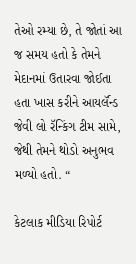તેઓ રમ્યા છે, તે જોતાં આ જ સમય હતો કે તેમને મેદાનમાં ઉતારવા જોઈતા હતા ખાસ કરીને આયર્લૅન્ડ જેવી લો રૅન્કિંગ ટીમ સામે, જેથી તેમને થોડો અનુભવ મળ્યો હતો. “

કેટલાક મીડિયા રિપોર્ટ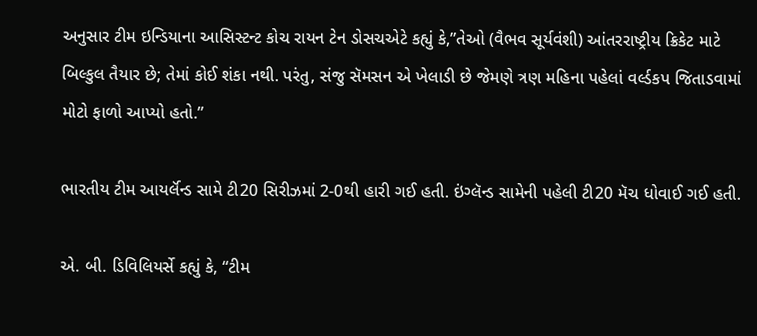અનુસાર ટીમ ઇન્ડિયાના આસિસ્ટન્ટ કોચ રાયન ટેન ડોસચએટે કહ્યું કે,”તેઓ (વૈભવ સૂર્યવંશી) આંતરરાષ્ટ્રીય ક્રિકેટ માટે બિલ્કુલ તૈયાર છે; તેમાં કોઈ શંકા નથી. પરંતુ, સંજુ સૅમસન એ ખેલાડી છે જેમણે ત્રણ મહિના પહેલાં વર્લ્ડકપ જિતાડવામાં મોટો ફાળો આપ્યો હતો.”

ભારતીય ટીમ આયર્લૅન્ડ સામે ટી20 સિરીઝમાં 2-0થી હારી ગઈ હતી. ઇંગ્લૅન્ડ સામેની પહેલી ટી20 મૅચ ધોવાઈ ગઈ હતી.

એ. બી. ડિવિલિયર્સે કહ્યું કે, “ટીમ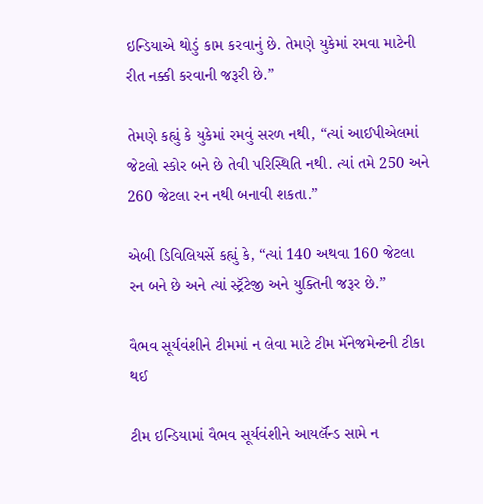ઇન્ડિયાએ થોડું કામ કરવાનું છે. તેમણે યુકેમાં રમવા માટેની રીત નક્કી કરવાની જરૂરી છે.”

તેમણે કહ્યું કે યુકેમાં રમવું સરળ નથી, “ત્યાં આઈપીએલમાં જેટલો સ્કોર બને છે તેવી પરિસ્થિતિ નથી. ત્યાં તમે 250 અને 260 જેટલા રન નથી બનાવી શકતા.”

એબી ડિવિલિયર્સે કહ્યું કે, “ત્યાં 140 અથવા 160 જેટલા રન બને છે અને ત્યાં સ્ટ્રૅટેજી અને યુક્તિની જરૂર છે.”

વૈભવ સૂર્યવંશીને ટીમમાં ન લેવા માટે ટીમ મૅનેજમેન્ટની ટીકા થઈ

ટીમ ઇન્ડિયામાં વૈભવ સૂર્યવંશીને આયર્લૅન્ડ સામે ન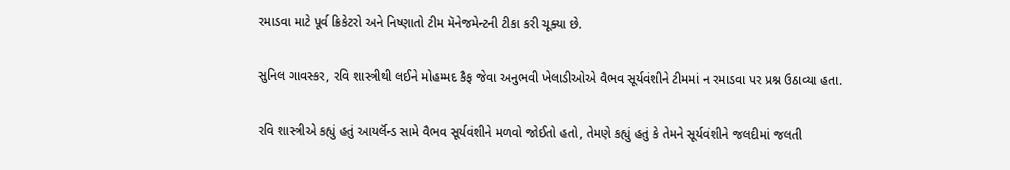રમાડવા માટે પૂર્વ ક્રિકેટરો અને નિષ્ણાતો ટીમ મૅનેજમેન્ટની ટીકા કરી ચૂક્યા છે.

સુનિલ ગાવસ્કર, રવિ શાસ્ત્રીથી લઈને મોહમ્મદ કૈફ જેવા અનુભવી ખેલાડીઓએ વૈભવ સૂર્યવંશીને ટીમમાં ન રમાડવા પર પ્રશ્ન ઉઠાવ્યા હતા.

રવિ શાસ્ત્રીએ કહ્યું હતું આયર્લૅન્ડ સામે વૈભવ સૂર્યવંશીને મળવો જોઈતો હતો, તેમણે કહ્યું હતું કે તેમને સૂર્યવંશીને જલદીમાં જલતી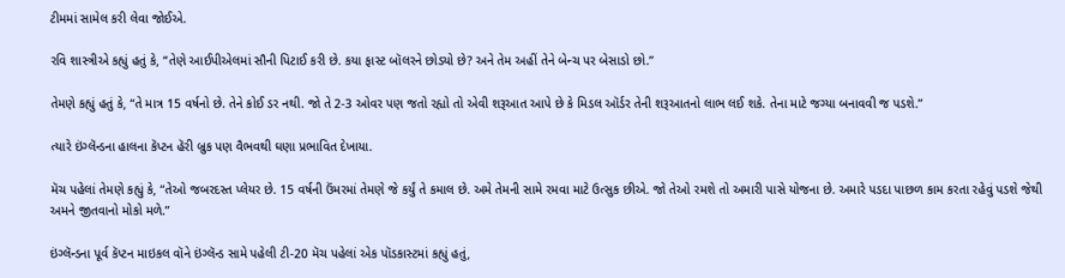ટીમમાં સામેલ કરી લેવા જોઈએ.

રવિ શાસ્ત્રીએ કહ્યું હતું કે, “તેણે આઈપીએલમાં સૌની પિટાઈ કરી છે. કયા ફાસ્ટ બૉલરને છોડ્યો છે? અને તેમ અહીં તેને બેન્ચ પર બેસાડો છો.”

તેમણે કહ્યું હતું કે, “તે માત્ર 15 વર્ષનો છે. તેને કોઈ ડર નથી. જો તે 2-3 ઓવર પણ જતો રહ્યો તો એવી શરૂઆત આપે છે કે મિડલ ઑર્ડર તેની શરૂઆતનો લાભ લઈ શકે. તેના માટે જગ્યા બનાવવી જ પડશે.”

ત્યારે ઇંગ્લૅન્ડના હાલના કૅપ્ટન હૅરી બ્રુક પણ વૈભવથી ઘણા પ્રભાવિત દેખાયા.

મૅચ પહેલાં તેમણે કહ્યું કે, “તેઓ જબરદસ્ત પ્લેયર છે. 15 વર્ષની ઉંમરમાં તેમણે જે કર્યું તે કમાલ છે. અમે તેમની સામે રમવા માટે ઉત્સુક છીએ. જો તેઓ રમશે તો અમારી પાસે યોજના છે. અમારે પડદા પાછળ કામ કરતા રહેવું પડશે જેથી અમને જીતવાનો મોકો મળે.”

ઇંગ્લૅન્ડના પૂર્વ કૅપ્ટન માઇકલ વૉને ઇંગ્લૅન્ડ સામે પહેલી ટી-20 મૅચ પહેલાં એક પૉડકાસ્ટમાં કહ્યું હતું,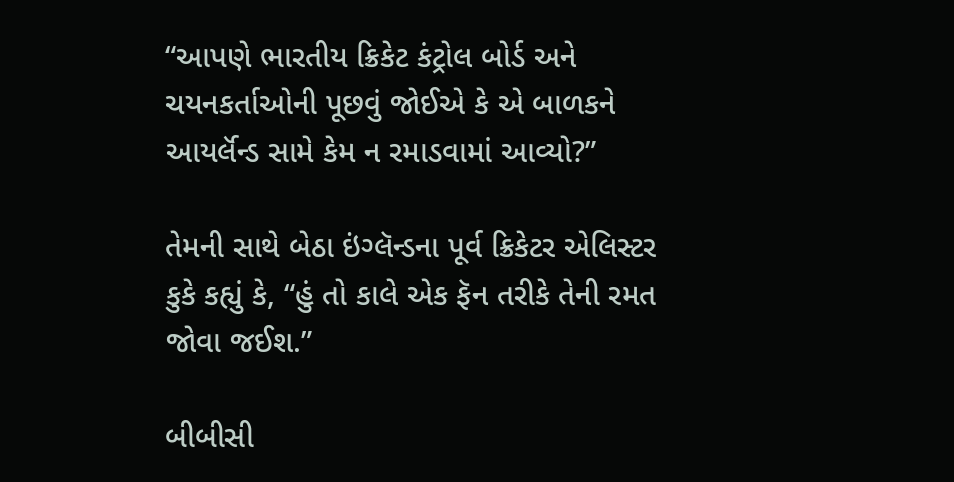“આપણે ભારતીય ક્રિકેટ કંટ્રોલ બોર્ડ અને ચયનકર્તાઓની પૂછવું જોઈએ કે એ બાળકને આયર્લૅન્ડ સામે કેમ ન રમાડવામાં આવ્યો?”

તેમની સાથે બેઠા ઇંગ્લૅન્ડના પૂર્વ ક્રિકેટર એલિસ્ટર કુકે કહ્યું કે, “હું તો કાલે એક ફૅન તરીકે તેની રમત જોવા જઈશ.”

બીબીસી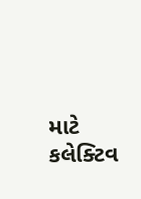માટે કલેક્ટિવ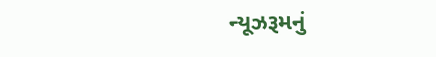ન્યૂઝરૂમનું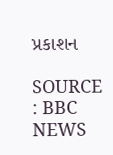પ્રકાશન

SOURCE : BBC NEWS